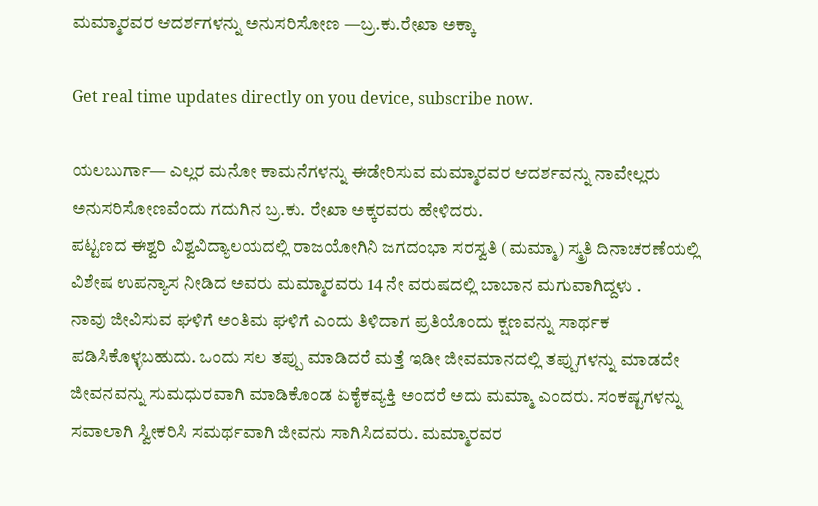ಮಮ್ಮಾರವರ ಆದರ್ಶಗಳನ್ನು ಅನುಸರಿಸೋಣ —ಬ್ರ.ಕು.ರೇಖಾ ಅಕ್ಕಾ

Get real time updates directly on you device, subscribe now.

ಯಲಬುರ್ಗಾ— ಎಲ್ಲರ ಮನೋ ಕಾಮನೆಗಳನ್ನು ಈಡೇರಿಸುವ ಮಮ್ಮಾರವರ ಆದರ್ಶವನ್ನು ನಾವೇಲ್ಲರು ಅನುಸರಿಸೋಣವೆಂದು ಗದುಗಿನ ಬ್ರ.ಕು. ರೇಖಾ ಅಕ್ಕರವರು ಹೇಳಿದರು.
ಪಟ್ಟಣದ ಈಶ್ವರಿ ವಿಶ್ವವಿದ್ಯಾಲಯದಲ್ಲಿ ರಾಜಯೋಗಿನಿ ಜಗದಂಭಾ ಸರಸ್ವತಿ (ಮಮ್ಮಾ) ಸ್ಮ್ರತಿ ದಿನಾಚರಣೆಯಲ್ಲಿ ವಿಶೇಷ ಉಪನ್ಯಾಸ ನೀಡಿದ ಅವರು ಮಮ್ಮಾರವರು 14 ನೇ ವರುಷದಲ್ಲಿ ಬಾಬಾನ ಮಗುವಾಗಿದ್ದಳು .
ನಾವು ಜೀವಿಸುವ ಘಳಿಗೆ ಅಂತಿಮ ಘಳಿಗೆ ಎಂದು ತಿಳಿದಾಗ ಪ್ರತಿಯೊಂದು ಕ್ಷಣವನ್ನು ಸಾರ್ಥಕ ಪಡಿಸಿಕೊಳ್ಳಬಹುದು. ಒಂದು ಸಲ ತಪ್ಪು ಮಾಡಿದರೆ ಮತ್ತೆ ಇಡೀ ಜೀವಮಾನದಲ್ಲಿ ತಪ್ಪುಗಳನ್ನು ಮಾಡದೇ ಜೀವನವನ್ನು ಸುಮಧುರವಾಗಿ ಮಾಡಿಕೊಂಡ ಏಕೈಕವ್ಯಕ್ತಿ ಅಂದರೆ ಅದು ಮಮ್ಮಾ ಎಂದರು. ಸಂಕಷ್ಟಗಳನ್ನು ಸವಾಲಾಗಿ ಸ್ವೀಕರಿಸಿ ಸಮರ್ಥವಾಗಿ ಜೀವನು ಸಾಗಿಸಿದವರು. ಮಮ್ಮಾರವರ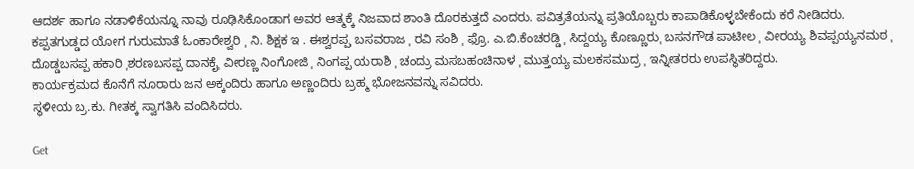ಆದರ್ಶ ಹಾಗೂ ನಡಾಳಿಕೆಯನ್ನೂ ನಾವು ರೂಢಿಸಿಕೊಂಡಾಗ ಅವರ ಆತ್ಮಕ್ಕೆ ನಿಜವಾದ ಶಾಂತಿ ದೊರಕುತ್ತದೆ ಎಂದರು. ಪವಿತ್ರತೆಯನ್ನು ಪ್ರತಿಯೊಬ್ಬರು ಕಾಪಾಡಿಕೊಳ್ಳಬೇಕೆಂದು ಕರೆ ನೀಡಿದರು.
ಕಪ್ಪತಗುಡ್ಡದ ಯೋಗ ಗುರುಮಾತೆ ಓಂಕಾರೇಶ್ವರಿ ˌ ನಿ. ಶಿಕ್ಷಕ ಇ . ಈಶ್ವರಪ್ಪˌ ಬಸವರಾಜ ˌ ರವಿ ಸಂಶಿ ˌ ಫ್ರೊ. ಎ.ಬಿ.ಕೆಂಚರಡ್ಡಿ ˌ ಸಿದ್ದಯ್ಯ ಕೊಣ್ಣೂರುˌ ಬಸನಗೌಡ ಪಾಟೀಲ ˌ ವೀರಯ್ಯ ಶಿವಪ್ಪಯ್ಯನಮಠ ˌ ದೊಡ್ಡಬಸಪ್ಪ ಹಕಾರಿ ˌಶರಣಬಸಪ್ಪ ದಾನಕೈˌ ವೀರಣ್ಣ ನಿಂಗೋಜಿ ˌ ನಿಂಗಪ್ಪ ಯರಾಶಿ ˌ ಚಂದ್ರು ಮಸಬಹಂಚಿನಾಳ ˌ ಮುತ್ತಯ್ಯ ಮಲಕಸಮುದ್ರ ˌ ಇನ್ನೀತರರು ಉಪಸ್ಥಿತರಿದ್ದರು.
ಕಾರ್ಯಕ್ರಮದ ಕೊನೆಗೆ ನೂರಾರು ಜನ ಅಕ್ಕಂದಿರು ಹಾಗೂ ಅಣ್ಣಂದಿರು ಬ್ರಹ್ಮ ಭೋಜನವನ್ನು ಸವಿದರು.
ಸ್ಥಳೀಯ ಬ್ರ.ಕು. ಗೀತಕ್ಕ ಸ್ವಾಗತಿಸಿ ವಂದಿಸಿದರು.

Get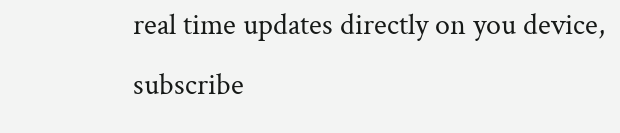real time updates directly on you device, subscribe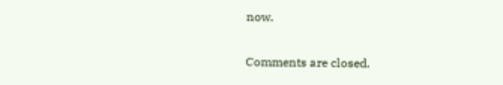now.

Comments are closed.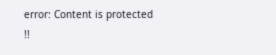error: Content is protected !!